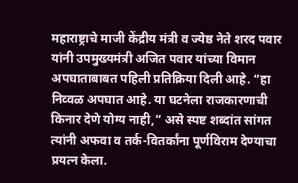महाराष्ट्राचे माजी केंद्रीय मंत्री व ज्येष्ठ नेते शरद पवार यांनी उपमुख्यमंत्री अजित पवार यांच्या विमान अपघाताबाबत पहिली प्रतिक्रिया दिली आहे. “हा निव्वळ अपघात आहे. या घटनेला राजकारणाची किनार देणे योग्य नाही,” असे स्पष्ट शब्दांत सांगत त्यांनी अफवा व तर्क-वितर्कांना पूर्णविराम देण्याचा प्रयत्न केला.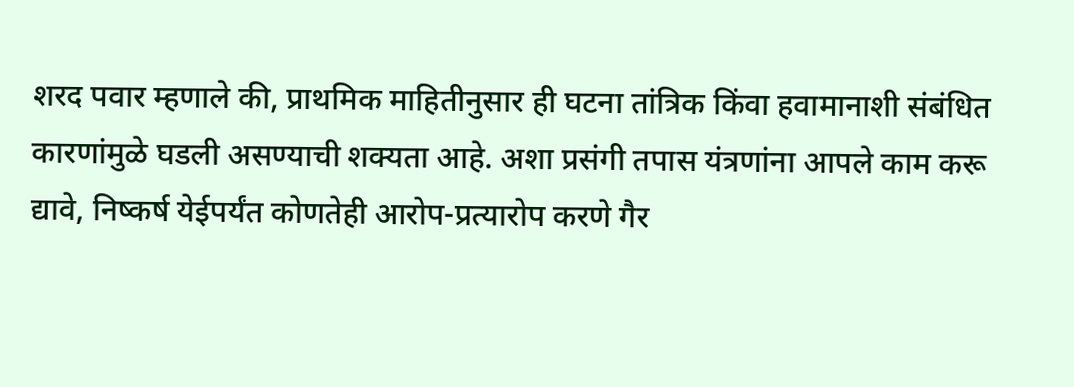शरद पवार म्हणाले की, प्राथमिक माहितीनुसार ही घटना तांत्रिक किंवा हवामानाशी संबंधित कारणांमुळे घडली असण्याची शक्यता आहे. अशा प्रसंगी तपास यंत्रणांना आपले काम करू द्यावे, निष्कर्ष येईपर्यंत कोणतेही आरोप-प्रत्यारोप करणे गैर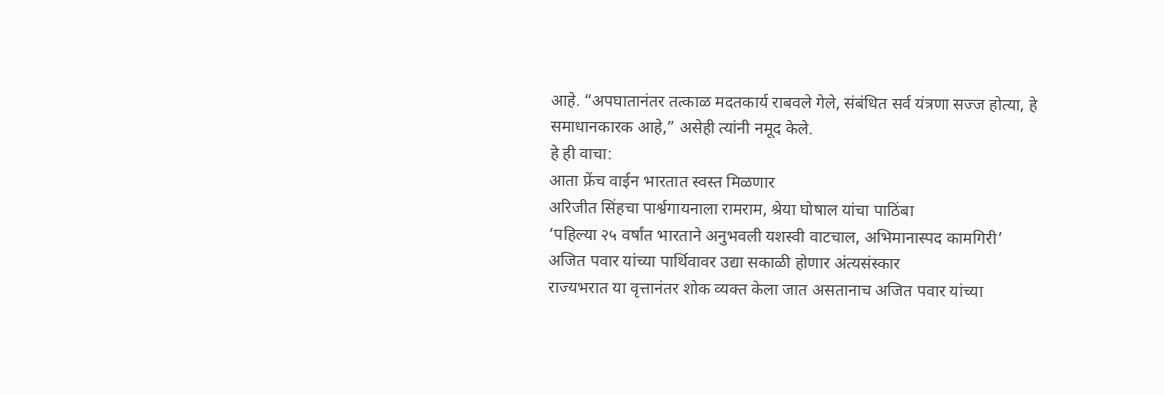आहे. “अपघातानंतर तत्काळ मदतकार्य राबवले गेले, संबंधित सर्व यंत्रणा सज्ज होत्या, हे समाधानकारक आहे,” असेही त्यांनी नमूद केले.
हे ही वाचा:
आता फ्रेंच वाईन भारतात स्वस्त मिळणार
अरिजीत सिंहचा पार्श्वगायनाला रामराम, श्रेया घोषाल यांचा पाठिंबा
‘पहिल्या २५ वर्षांत भारताने अनुभवली यशस्वी वाटचाल, अभिमानास्पद कामगिरी’
अजित पवार यांच्या पार्थिवावर उद्या सकाळी होणार अंत्यसंस्कार
राज्यभरात या वृत्तानंतर शोक व्यक्त केला जात असतानाच अजित पवार यांच्या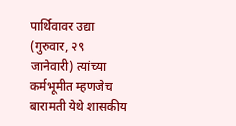पार्थिवावर उद्या (गुरुवार, २९ जानेवारी) त्यांच्या कर्मभूमीत म्हणजेच बारामती येथे शासकीय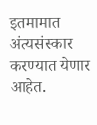इतमामात अंत्यसंस्कार करण्यात येणार आहेत.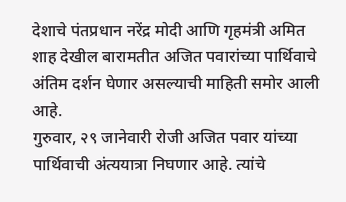देशाचे पंतप्रधान नरेंद्र मोदी आणि गृहमंत्री अमित शाह देखील बारामतीत अजित पवारांच्या पार्थिवाचे अंतिम दर्शन घेणार असल्याची माहिती समोर आली आहे.
गुरुवार, २९ जानेवारी रोजी अजित पवार यांच्या पार्थिवाची अंत्ययात्रा निघणार आहे. त्यांचे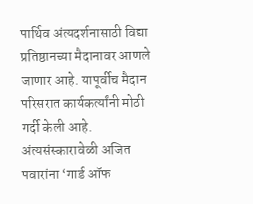पार्थिव अंत्यदर्शनासाठी विद्या प्रतिष्ठानच्या मैदानावर आणले जाणार आहे. यापूर्वीच मैदान परिसरात कार्यकर्त्यांनी मोठी गर्दी केली आहे. अंत्यसंस्कारावेळी अजित पवारांना ‘गार्ड ऑफ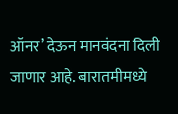ऑनर’ देऊन मानवंदना दिली जाणार आहे. बारातमीमध्ये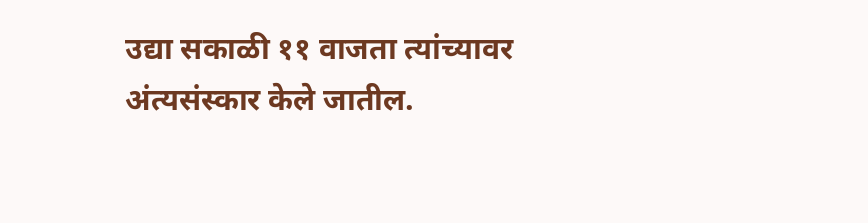उद्या सकाळी ११ वाजता त्यांच्यावर अंत्यसंस्कार केले जातील.